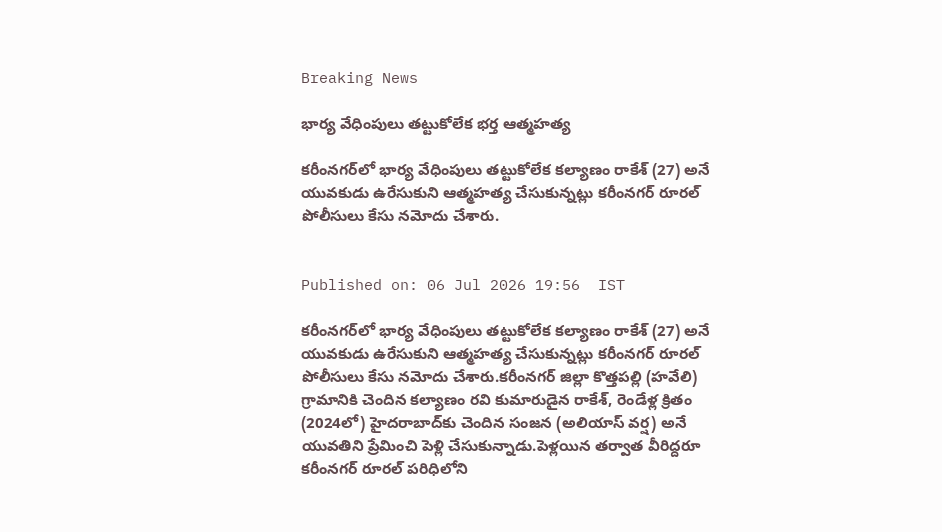Breaking News

భార్య వేధింపులు తట్టుకోలేక భర్త ఆత్మహత్య

కరీంనగర్‌లో భార్య వేధింపులు తట్టుకోలేక కల్యాణం రాకేశ్ (27) అనే యువకుడు ఉరేసుకుని ఆత్మహత్య చేసుకున్నట్లు కరీంనగర్ రూరల్ పోలీసులు కేసు నమోదు చేశారు.


Published on: 06 Jul 2026 19:56  IST

కరీంనగర్‌లో భార్య వేధింపులు తట్టుకోలేక కల్యాణం రాకేశ్ (27) అనే యువకుడు ఉరేసుకుని ఆత్మహత్య చేసుకున్నట్లు కరీంనగర్ రూరల్ పోలీసులు కేసు నమోదు చేశారు.కరీంనగర్ జిల్లా కొత్తపల్లి (హవేలి) గ్రామానికి చెందిన కల్యాణం రవి కుమారుడైన రాకేశ్, రెండేళ్ల క్రితం (2024లో) హైదరాబాద్‌కు చెందిన సంజన (అలియాస్ వర్ష) అనే యువతిని ప్రేమించి పెళ్లి చేసుకున్నాడు.పెళ్లయిన తర్వాత వీరిద్దరూ కరీంనగర్ రూరల్ పరిధిలోని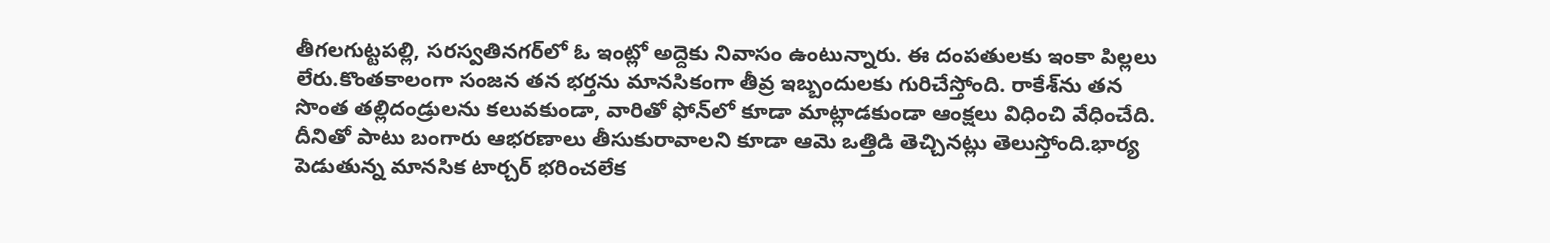తీగలగుట్టపల్లి, సరస్వతినగర్‌లో ఓ ఇంట్లో అద్దెకు నివాసం ఉంటున్నారు. ఈ దంపతులకు ఇంకా పిల్లలు లేరు.కొంతకాలంగా సంజన తన భర్తను మానసికంగా తీవ్ర ఇబ్బందులకు గురిచేస్తోంది. రాకేశ్‌ను తన సొంత తల్లిదండ్రులను కలువకుండా, వారితో ఫోన్‌లో కూడా మాట్లాడకుండా ఆంక్షలు విధించి వేధించేది. దీనితో పాటు బంగారు ఆభరణాలు తీసుకురావాలని కూడా ఆమె ఒత్తిడి తెచ్చినట్లు తెలుస్తోంది.భార్య పెడుతున్న మానసిక టార్చర్ భరించలేక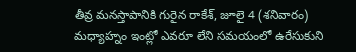తీవ్ర మనస్తాపానికి గురైన రాకేశ్, జూలై 4 (శనివారం) మధ్యాహ్నం ఇంట్లో ఎవరూ లేని సమయంలో ఉరేసుకుని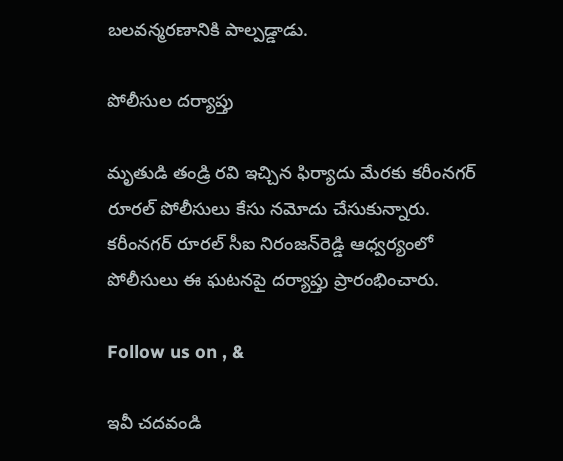బలవన్మరణానికి పాల్పడ్డాడు.

పోలీసుల దర్యాప్తు

మృతుడి తండ్రి రవి ఇచ్చిన ఫిర్యాదు మేరకు కరీంనగర్ రూరల్ పోలీసులు కేసు నమోదు చేసుకున్నారు. కరీంనగర్ రూరల్ సీఐ నిరంజన్‌రెడ్డి ఆధ్వర్యంలో పోలీసులు ఈ ఘటనపై దర్యాప్తు ప్రారంభించారు.

Follow us on , &

ఇవీ చదవండి